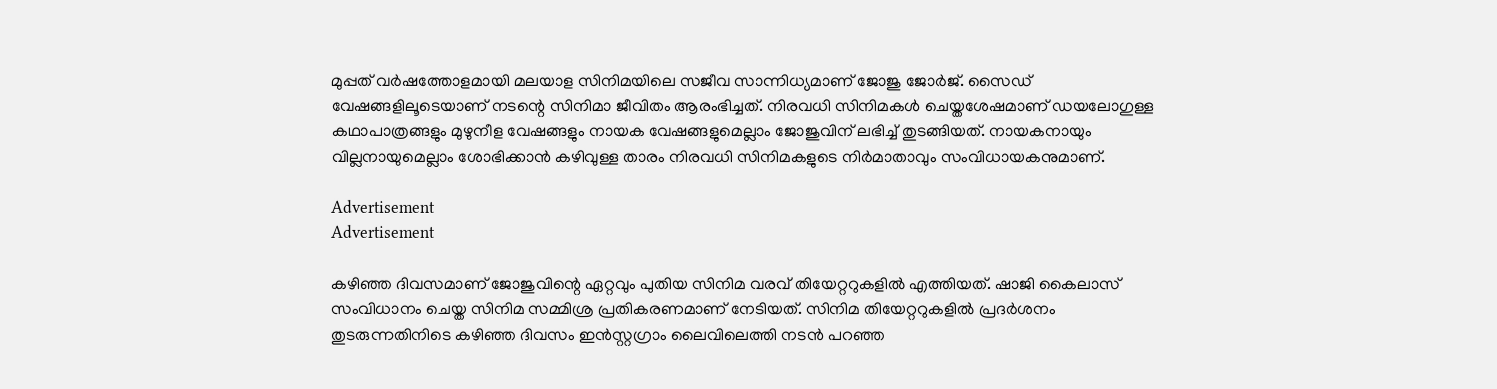മുപ്പത് വർഷത്തോളമായി മലയാള സിനിമയിലെ സജീവ സാന്നിധ്യമാണ് ജോജു ജോർജ്. സൈഡ് വേഷങ്ങളിലൂടെയാണ് നടന്റെ സിനിമാ ജീവിതം ആരംഭിച്ചത്. നിരവധി സിനിമകൾ ചെയ്തശേഷമാണ് ഡയലോഗുള്ള കഥാപാത്രങ്ങളും മുഴുനീള വേഷങ്ങളും നായക വേഷങ്ങളുമെല്ലാം ജോജുവിന് ലഭിച്ച് തുടങ്ങിയത്. നായകനായും വില്ലനായുമെല്ലാം ശോഭിക്കാൻ കഴിവുള്ള താരം നിരവധി സിനിമകളുടെ നിർമാതാവും സംവിധായകനുമാണ്.

Advertisement
Advertisement

കഴിഞ്ഞ ദിവസമാണ് ജോജുവിന്റെ ഏറ്റവും പുതിയ സിനിമ വരവ് തിയേറ്ററുകളിൽ എത്തിയത്. ഷാജി കൈലാസ് സംവിധാനം ചെയ്ത സിനിമ സമ്മിശ്ര പ്രതികരണമാണ് നേടിയത്. സിനിമ തിയേറ്ററുകളിൽ പ്രദർശനം തുടരുന്നതിനിടെ കഴിഞ്ഞ ദിവസം ഇൻസ്റ്റഗ്രാം ലൈവിലെത്തി നടൻ പറഞ്ഞ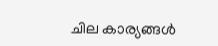ചില കാര്യങ്ങൾ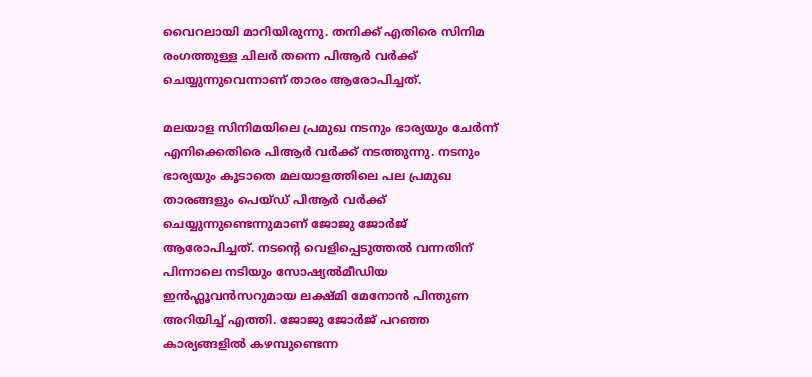വൈറലായി മാറിയിരുന്നു. തനിക്ക് എതിരെ സിനിമ രംഗത്തുള്ള ചിലർ തന്നെ പിആർ വർക്ക് ചെയ്യുന്നുവെന്നാണ് താരം ആരോപിച്ചത്.

മലയാള സിനിമയിലെ പ്രമുഖ നടനും ഭാര്യയും ചേർന്ന് എനിക്കെതിരെ പിആർ വർക്ക് നടത്തുന്നു. നടനും ഭാര്യയും കൂടാതെ മലയാളത്തിലെ പല പ്രമുഖ താരങ്ങളും പെയ്ഡ് പിആർ വർക്ക് ചെയ്യുന്നുണ്ടെന്നുമാണ് ജോജു ജോർജ് ആരോപിച്ചത്. നടന്റെ വെളിപ്പെടുത്തൽ വന്നതിന് പിന്നാലെ നടിയും സോഷ്യൽമീ‍ഡിയ ഇൻഫ്ലൂവൻസറുമായ ലക്ഷ്മി മേനോൻ പിന്തുണ അറിയിച്ച് എത്തി. ജോജു ജോർജ് പറഞ്ഞ കാര്യങ്ങളിൽ കഴമ്പുണ്ടെന്ന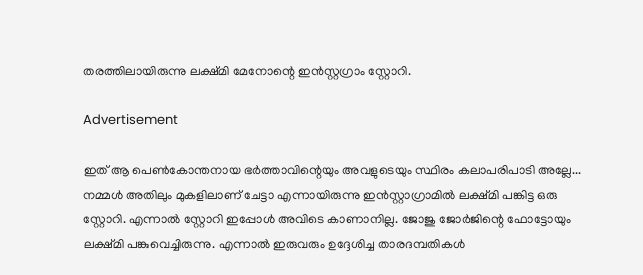തരത്തിലായിരുന്നു ലക്ഷ്മി മേനോന്റെ ഇൻസ്റ്റഗ്രാം സ്റ്റോറി.

Advertisement

ഇത് ആ പെൺകോന്തനായ ഭർത്താവിന്റെയും അവളുടെയും സ്ഥിരം കലാപരിപാടി അല്ലേ... നമ്മൾ അതിലും മുകളിലാണ് ചേട്ടാ എന്നായിരുന്നു ഇൻസ്റ്റാഗ്രാമിൽ ലക്ഷ്മി പങ്കിട്ട ഒരു സ്റ്റോറി. എന്നാൽ സ്റ്റോറി ഇപ്പോൾ അവിടെ കാണാനില്ല. ജോജു ജോർജിന്റെ ഫോട്ടോയും ലക്ഷ്മി പങ്കുവെച്ചിരുന്നു. എന്നാൽ ഇരുവരും ഉദ്ദേശിച്ച താരദമ്പതികൾ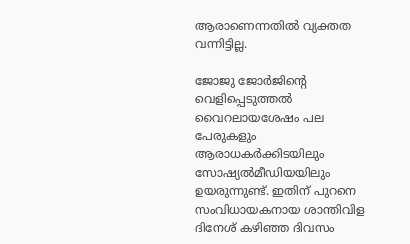ആരാണെന്നതിൽ വ്യക്തത വന്നിട്ടില്ല.

ജോജു ജോർജിന്റെ വെളിപ്പെടുത്തൽ വൈറലായശേഷം പല പേരുകളും ആരാധകർക്കിടയിലും സോഷ്യൽമീഡിയയിലും ഉയരുന്നുണ്ട്. ഇതിന് പുറനെ സംവിധായകനായ ശാന്തിവിള ദിനേശ് കഴിഞ്ഞ ദിവസം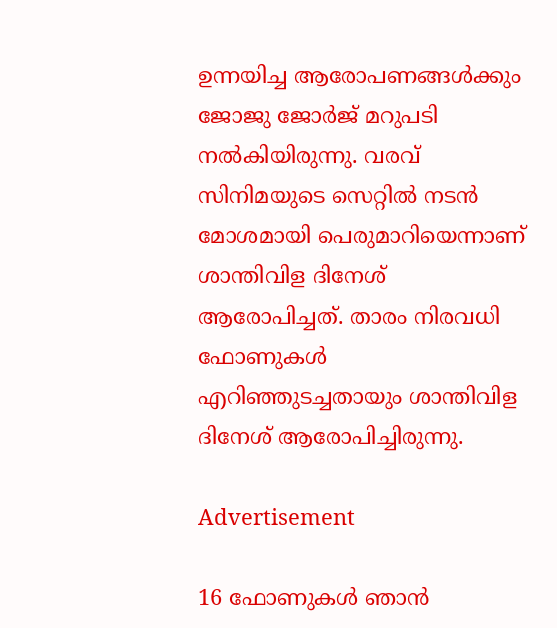ഉന്നയിച്ച ആരോപണങ്ങൾക്കും ജോജു ജോര്‍ജ് മറുപടി നൽകിയിരുന്നു. വരവ് സിനിമയുടെ സെറ്റില്‍ നടന്‍ മോശമായി പെരുമാറിയെന്നാണ് ശാന്തിവിള ദിനേശ് ആരോപിച്ചത്. താരം നിരവധി ഫോണുകൾ എറിഞ്ഞുടച്ചതായും ശാന്തിവിള ദിനേശ് ആരോപിച്ചിരുന്നു.

Advertisement

16 ഫോണുകൾ ഞാൻ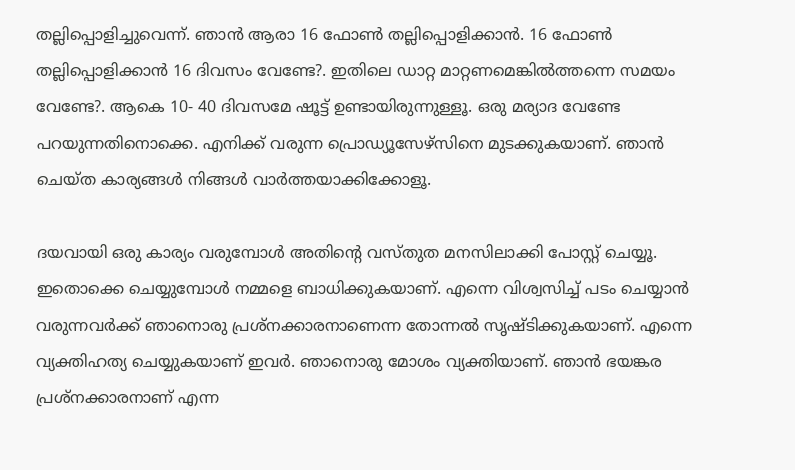തല്ലിപ്പൊളിച്ചുവെന്ന്. ഞാന്‍ ആരാ 16 ഫോണ്‍ തല്ലിപ്പൊളിക്കാന്‍. 16 ഫോണ്‍ തല്ലിപ്പൊളിക്കാന്‍ 16 ദിവസം വേണ്ടേ?. ഇതിലെ ഡാറ്റ മാറ്റണമെങ്കില്‍ത്തന്നെ സമയം വേണ്ടേ?. ആകെ 10- 40 ദിവസമേ ഷൂട്ട് ഉണ്ടായിരുന്നുള്ളൂ. ഒരു മര്യാദ വേണ്ടേ പറയുന്നതിനൊക്കെ. എനിക്ക് വരുന്ന പ്രൊഡ്യൂസേഴ്സിനെ മുടക്കുകയാണ്. ഞാന്‍ ചെയ്ത കാര്യങ്ങള്‍ നിങ്ങള്‍ വാര്‍ത്തയാക്കിക്കോളൂ.

ദയവായി ഒരു കാര്യം വരുമ്പോള്‍ അതിന്‍റെ വസ്തുത മനസിലാക്കി പോസ്റ്റ് ചെയ്യൂ. ഇതൊക്കെ ചെയ്യുമ്പോള്‍ നമ്മളെ ബാധിക്കുകയാണ്. എന്നെ വിശ്വസിച്ച് പടം ചെയ്യാന്‍ വരുന്നവര്‍ക്ക് ഞാനൊരു പ്രശ്നക്കാരനാണെന്ന തോന്നല്‍ സൃഷ്ടിക്കുകയാണ്. എന്നെ വ്യക്തിഹത്യ ചെയ്യുകയാണ് ഇവര്‍. ഞാനൊരു മോശം വ്യക്തിയാണ്. ഞാന്‍ ഭയങ്കര പ്രശ്നക്കാരനാണ് എന്ന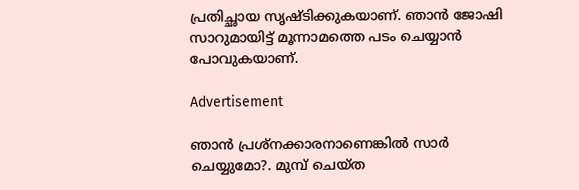പ്രതിച്ഛായ സൃഷ്ടിക്കുകയാണ്. ഞാന്‍ ജോഷി സാറുമായിട്ട് മൂന്നാമത്തെ പടം ചെയ്യാന്‍ പോവുകയാണ്.

Advertisement

ഞാന്‍ പ്രശ്നക്കാരനാണെങ്കില്‍ സാര്‍ ചെയ്യുമോ?. മുമ്പ് ചെയ്ത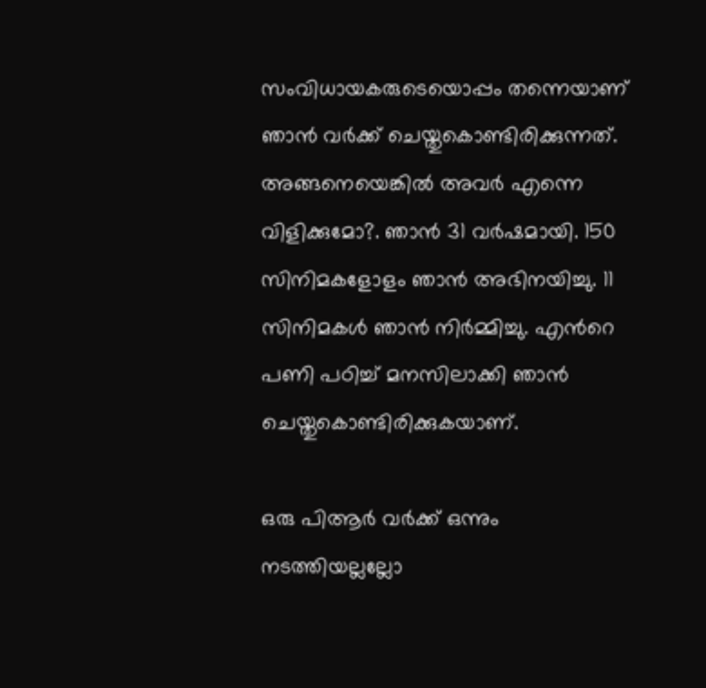സംവിധായകരുടെയൊപ്പം തന്നെയാണ് ഞാന്‍ വര്‍ക്ക് ചെയ്തുകൊണ്ടിരിക്കുന്നത്. അങ്ങനെയെങ്കില്‍ അവര്‍ എന്നെ വിളിക്കുമോ?. ഞാന്‍ 31 വര്‍ഷമായി. 150 സിനിമകളോളം ഞാന്‍ അഭിനയിച്ചു. 11 സിനിമകള്‍ ഞാന്‍ നിര്‍മ്മിച്ചു. എന്‍റെ പണി പഠിച്ച് മനസിലാക്കി ഞാന്‍ ചെയ്തുകൊണ്ടിരിക്കുകയാണ്.

ഒരു പിആര്‍ വര്‍ക്ക് ഒന്നും നടത്തിയല്ലല്ലോ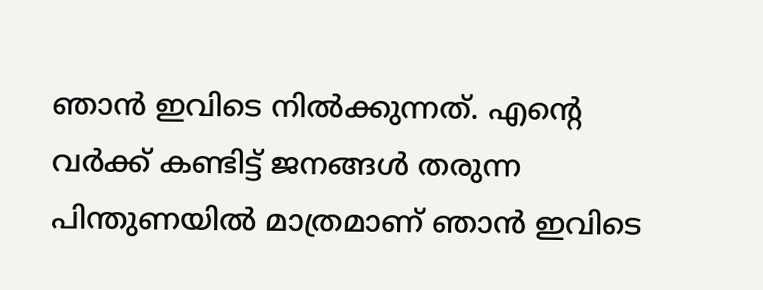ഞാന്‍ ഇവിടെ നില്‍ക്കുന്നത്. എന്‍റെ വര്‍ക്ക് കണ്ടിട്ട് ജനങ്ങള്‍ തരുന്ന പിന്തുണയില്‍ മാത്രമാണ് ഞാന്‍ ഇവിടെ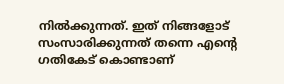നില്‍ക്കുന്നത്. ഇത് നിങ്ങളോട് സംസാരിക്കുന്നത് തന്നെ എന്‍റെ ഗതികേട് കൊണ്ടാണ്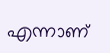എന്നാണ്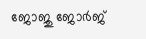ജോജു ജോർജ്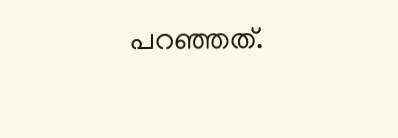പറഞ്ഞത്.